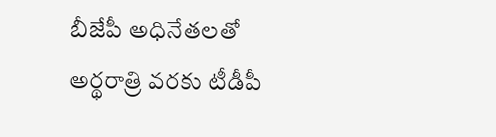బీజేపీ అధినేతలతో అర్థరాత్రి వరకు టీడీపీ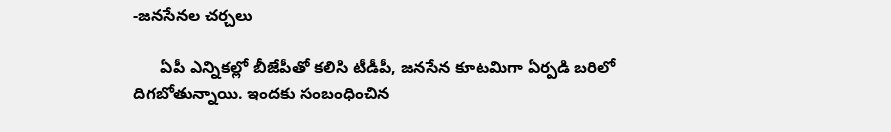-జనసేనల చర్చలు

      ఏపీ ఎన్నికల్లో బీజేపీతో కలిసి టీడీపీ, జనసేన కూటమిగా ఏర్పడి బరిలో దిగబోతున్నాయి. ఇందకు సంబంధించిన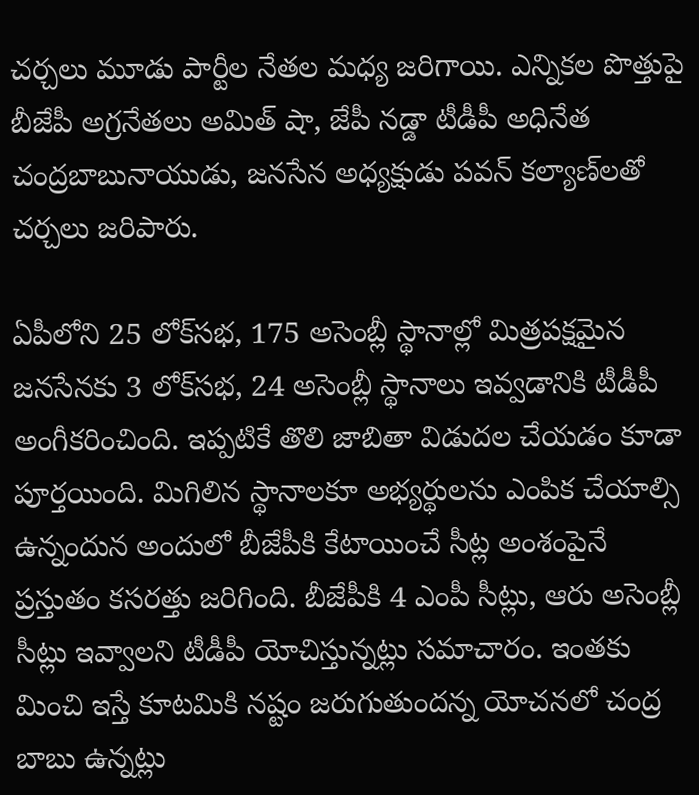చర్చలు మూడు పార్టీల నేతల మధ్య జరిగాయి. ఎన్నికల పొత్తుపై బీజేపీ అగ్రనేతలు అమిత్‌ షా, జేపీ నడ్డా టీడీపీ అధినేత చంద్రబాబునాయుడు, జనసేన అధ్యక్షుడు పవన్‌ కల్యాణ్‌లతో చర్చలు జరిపారు.

ఏపీలోని 25 లోక్‌సభ, 175 అసెంబ్లీ స్థానాల్లో మిత్రపక్షమైన జనసేనకు 3 లోక్‌సభ, 24 అసెంబ్లీ స్థానాలు ఇవ్వడానికి టీడీపీ అంగీకరించింది. ఇప్పటికే తొలి జాబితా విడుదల చేయడం కూడా పూర్తయింది. మిగిలిన స్థానాలకూ అభ్యర్థులను ఎంపిక చేయాల్సి ఉన్నందున అందులో బీజేపీకి కేటాయించే సీట్ల అంశంపైనే ప్రస్తుతం కసరత్తు జరిగింది. బీజేపీకి 4 ఎంపీ సీట్లు, ఆరు అసెంబ్లీ సీట్లు ఇవ్వాలని టీడీపీ యోచిస్తున్నట్లు సమాచారం. ఇంతకు మించి ఇస్తే కూటమికి నష్టం జరుగుతుందన్న యోచనలో చంద్ర బాబు ఉన్నట్లు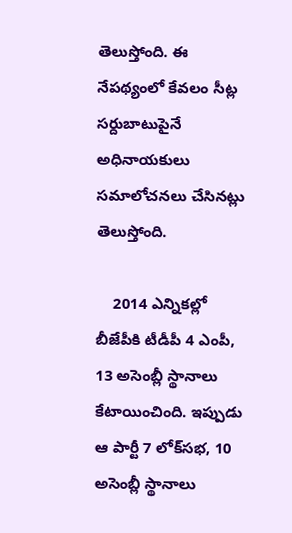తెలుస్తోంది. ఈ నేపథ్యంలో కేవలం సీట్ల సర్దుబాటుపైనే అధినాయకులు సమాలోచనలు చేసినట్లు తెలుస్తోంది.

    2014 ఎన్నికల్లో బీజేపీకి టీడీపీ 4 ఎంపీ, 13 అసెంబ్లీ స్థానాలు కేటాయించింది. ఇప్పుడు ఆ పార్టీ 7 లోక్‌సభ, 10 అసెంబ్లీ స్థానాలు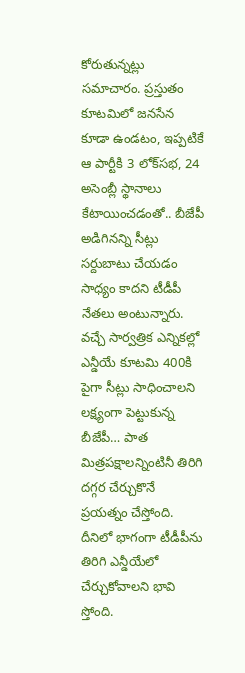కోరుతున్నట్లు సమాచారం. ప్రస్తుతం కూటమిలో జనసేన కూడా ఉండటం, ఇప్పటికే ఆ పార్టీకి 3 లోక్‌సభ, 24 అసెంబ్లీ స్థానాలు కేటాయించడంతో.. బీజేపీ అడిగినన్ని సీట్లు సర్దుబాటు చేయడం సాధ్యం కాదని టీడీపీ నేతలు అంటున్నారు. వచ్చే సార్వత్రిక ఎన్నికల్లో ఎన్డీయే కూటమి 400కి పైగా సీట్లు సాధించాలని లక్ష్యంగా పెట్టుకున్న బీజేపీ… పాత మిత్రపక్షాలన్నింటినీ తిరిగి దగ్గర చేర్చుకొనే ప్రయత్నం చేస్తోంది. దీనిలో భాగంగా టీడీపీను తిరిగి ఎన్డీయేలో చేర్చుకోవాలని భావి స్తోంది.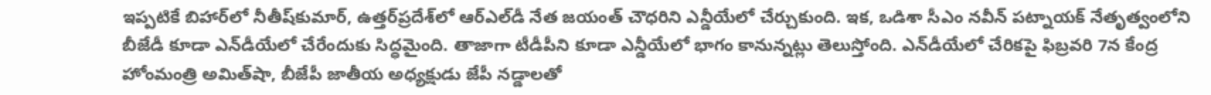ఇప్పటికే బిహార్‌లో నీతీష్‌కుమార్‌, ఉత్తర్‌ప్రదేశ్‌లో ఆర్‌ఎల్‌డీ నేత జయంత్‌ చౌధరిని ఎన్డీయేలో చేర్చుకుంది. ఇక, ఒడిశా సీఎం నవీన్‌ పట్నాయక్‌ నేతృత్వంలోని బీజేడీ కూడా ఎన్‌డీయేలో చేరేందుకు సిద్ధమైంది. తాజాగా టీడీపీని కూడా ఎన్డీయేలో భాగం కానున్నట్లు తెలుస్తోంది. ఎన్‌డీయేలో చేరికపై ఫిబ్రవరి 7న కేంద్ర హోంమంత్రి అమిత్‌షా, బీజేపీ జాతీయ అధ్యక్షుడు జేపీ నడ్డాలతో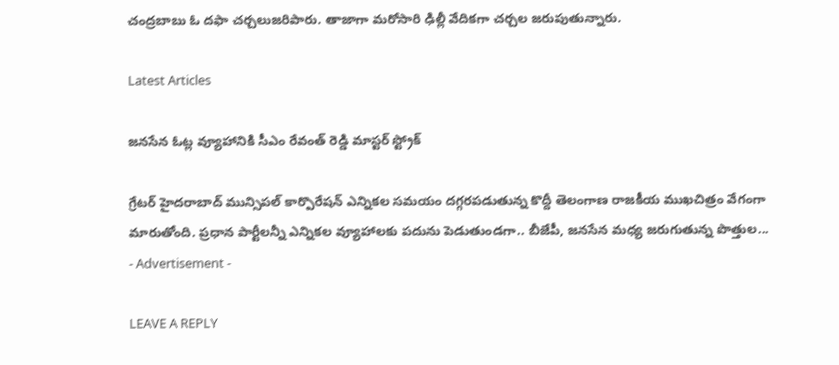చంద్రబాబు ఓ దఫా చర్చలుజరిపారు. తాజాగా మరోసారి ఢిల్లీ వేదికగా చర్చల జరుపుతున్నారు.

Latest Articles

జనసేన ఓట్ల వ్యూహానికి సీఎం రేవంత్ రెడ్డి మాస్టర్ స్ట్రోక్

గ్రేటర్ హైదరాబాద్ మున్సిపల్ కార్పొరేషన్ ఎన్నికల సమయం దగ్గరపడుతున్న కొద్దీ తెలంగాణ రాజకీయ ముఖచిత్రం వేగంగా మారుతోంది. ప్రధాన పార్టీలన్నీ ఎన్నికల వ్యూహాలకు పదును పెడుతుండగా.. బీజేపీ, జనసేన మధ్య జరుగుతున్న పొత్తుల...
- Advertisement -

LEAVE A REPLY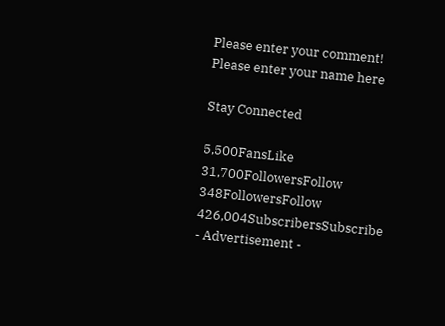Please enter your comment!
Please enter your name here

Stay Connected

5,500FansLike
31,700FollowersFollow
348FollowersFollow
426,004SubscribersSubscribe
- Advertisement -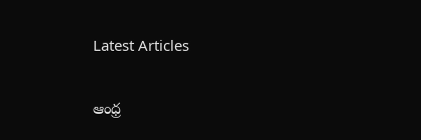Latest Articles

ఆంధ్ర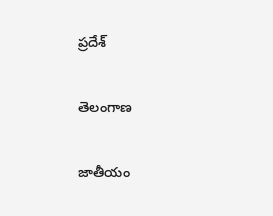ప్రదేశ్

తెలంగాణ

జాతీయం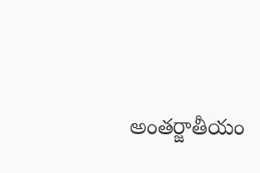అంతర్జాతీయం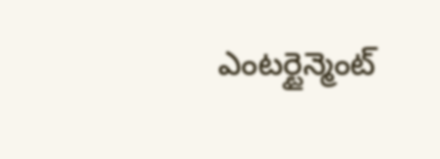ఎంటర్టైన్మెంట్